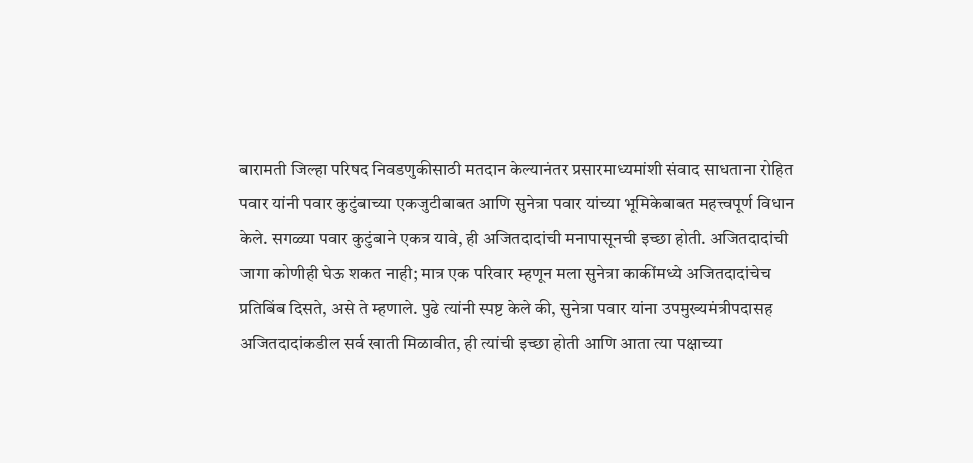बारामती जिल्हा परिषद निवडणुकीसाठी मतदान केल्यानंतर प्रसारमाध्यमांशी संवाद साधताना रोहित पवार यांनी पवार कुटुंबाच्या एकजुटीबाबत आणि सुनेत्रा पवार यांच्या भूमिकेबाबत महत्त्वपूर्ण विधान केले. सगळ्या पवार कुटुंबाने एकत्र यावे, ही अजितदादांची मनापासूनची इच्छा होती. अजितदादांची जागा कोणीही घेऊ शकत नाही; मात्र एक परिवार म्हणून मला सुनेत्रा काकींमध्ये अजितदादांचेच प्रतिबिंब दिसते, असे ते म्हणाले. पुढे त्यांनी स्पष्ट केले की, सुनेत्रा पवार यांना उपमुख्यमंत्रीपदासह अजितदादांकडील सर्व खाती मिळावीत, ही त्यांची इच्छा होती आणि आता त्या पक्षाच्या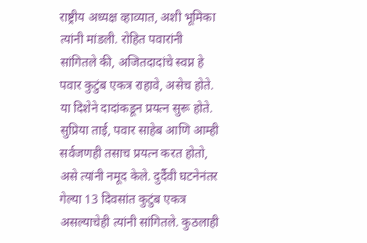राष्ट्रीय अध्यक्ष व्हाव्यात, अशी भूमिका त्यांनी मांडली. रोहित पवारांनी सांगितले की, अजितदादांचे स्वप्न हे पवार कुटुंब एकत्र राहावे, असेच होते. या दिशेने दादांकडून प्रयत्न सुरू होते. सुप्रिया ताई, पवार साहेब आणि आम्ही सर्वजणही तसाच प्रयत्न करत होतो, असे त्यांनी नमूद केले. दुर्दैवी घटनेनंतर गेल्या 13 दिवसांत कुटुंब एकत्र असल्याचेही त्यांनी सांगितले. कुठलाही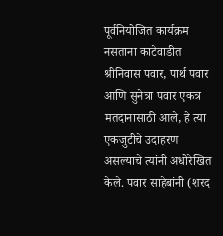पूर्वनियोजित कार्यक्रम नसताना काटेवाडीत श्रीनिवास पवार, पार्थ पवार आणि सुनेत्रा पवार एकत्र मतदानासाठी आले, हे त्या एकजुटीचे उदाहरण असल्याचे त्यांनी अधोरेखित केले. पवार साहेबांनी (शरद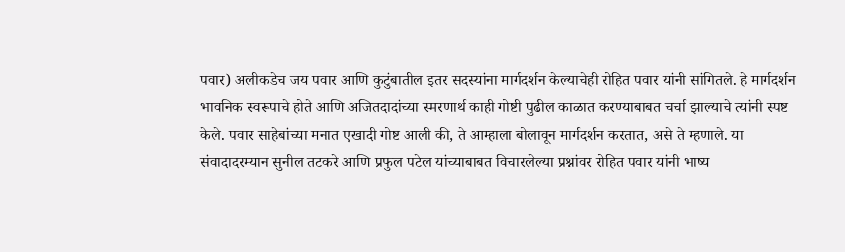पवार) अलीकडेच जय पवार आणि कुटुंबातील इतर सदस्यांना मार्गदर्शन केल्याचेही रोहित पवार यांनी सांगितले. हे मार्गदर्शन भावनिक स्वरूपाचे होते आणि अजितदादांच्या स्मरणार्थ काही गोष्टी पुढील काळात करण्याबाबत चर्चा झाल्याचे त्यांनी स्पष्ट केले. पवार साहेबांच्या मनात एखादी गोष्ट आली की, ते आम्हाला बोलावून मार्गदर्शन करतात, असे ते म्हणाले. या संवादादरम्यान सुनील तटकरे आणि प्रफुल पटेल यांच्याबाबत विचारलेल्या प्रश्नांवर रोहित पवार यांनी भाष्य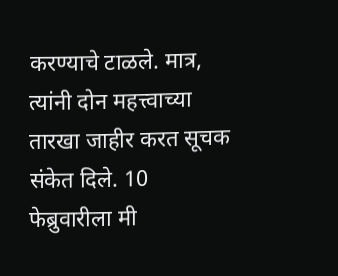करण्याचे टाळले. मात्र, त्यांनी दोन महत्त्वाच्या तारखा जाहीर करत सूचक संकेत दिले. 10 फेब्रुवारीला मी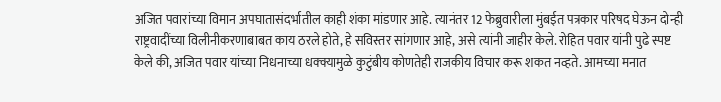अजित पवारांच्या विमान अपघातासंदर्भातील काही शंका मांडणार आहे. त्यानंतर 12 फेब्रुवारीला मुंबईत पत्रकार परिषद घेऊन दोन्ही राष्ट्रवादींच्या विलीनीकरणाबाबत काय ठरले होते, हे सविस्तर सांगणार आहे, असे त्यांनी जाहीर केले. रोहित पवार यांनी पुढे स्पष्ट केले की, अजित पवार यांच्या निधनाच्या धक्क्यामुळे कुटुंबीय कोणतेही राजकीय विचार करू शकत नव्हते. आमच्या मनात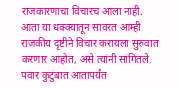राजकारणाचा विचारच आला नाही. आता या धक्क्यातून सावरत आम्ही राजकीय दृष्टीने विचार करायला सुरुवात करणार आहोत, असे त्यांनी सांगितले. पवार कुटुंबात आतापर्यंत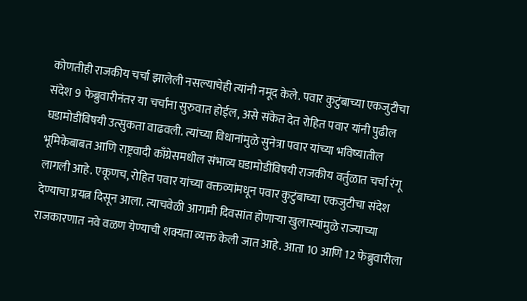कोणतीही राजकीय चर्चा झालेली नसल्याचेही त्यांनी नमूद केले. पवार कुटुंबाच्या एकजुटीचा संदेश 9 फेब्रुवारीनंतर या चर्चांना सुरुवात होईल, असे संकेत देत रोहित पवार यांनी पुढील घडामोडींविषयी उत्सुकता वाढवली. त्यांच्या विधानांमुळे सुनेत्रा पवार यांच्या भविष्यातील भूमिकेबाबत आणि राष्ट्रवादी काँग्रेसमधील संभाव्य घडामोडींविषयी राजकीय वर्तुळात चर्चा रंगू लागली आहे. एकूणच, रोहित पवार यांच्या वक्तव्यांमधून पवार कुटुंबाच्या एकजुटीचा संदेश देण्याचा प्रयत्न दिसून आला. त्याचवेळी आगामी दिवसांत होणाऱ्या खुलास्यांमुळे राज्याच्या राजकारणात नवे वळण येण्याची शक्यता व्यक्त केली जात आहे. आता 10 आणि 12 फेब्रुवारीला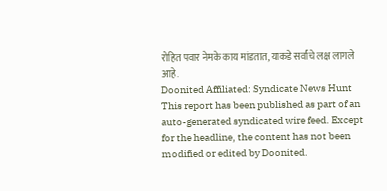रोहित पवार नेमके काय मांडतात, याकडे सर्वांचे लक्ष लागले आहे.
Doonited Affiliated: Syndicate News Hunt
This report has been published as part of an auto-generated syndicated wire feed. Except for the headline, the content has not been modified or edited by Doonited.